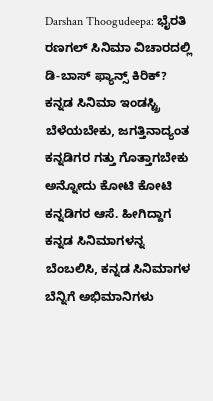Darshan Thoogudeepa: ಭೈರತಿ ರಣಗಲ್ ಸಿನಿಮಾ ವಿಚಾರದಲ್ಲಿ ಡಿ-ಬಾಸ್ ಫ್ಯಾನ್ಸ್ ಕಿರಿಕ್?
ಕನ್ನಡ ಸಿನಿಮಾ ಇಂಡಸ್ಟ್ರಿ ಬೆಳೆಯಬೇಕು, ಜಗತ್ತಿನಾದ್ಯಂತ ಕನ್ನಡಿಗರ ಗತ್ತು ಗೊತ್ತಾಗಬೇಕು ಅನ್ನೋದು ಕೋಟಿ ಕೋಟಿ ಕನ್ನಡಿಗರ ಆಸೆ. ಹೀಗಿದ್ದಾಗ ಕನ್ನಡ ಸಿನಿಮಾಗಳನ್ನ ಬೆಂಬಲಿಸಿ, ಕನ್ನಡ ಸಿನಿಮಾಗಳ ಬೆನ್ನಿಗೆ ಅಭಿಮಾನಿಗಳು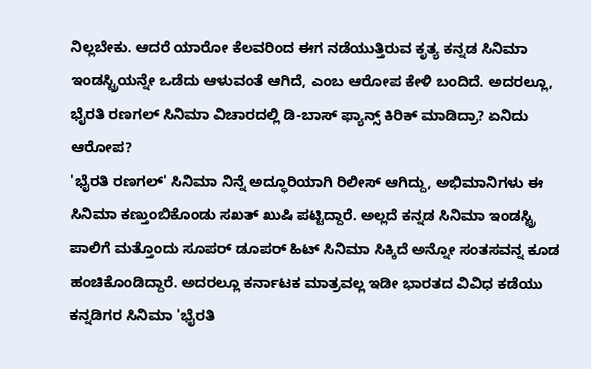ನಿಲ್ಲಬೇಕು. ಆದರೆ ಯಾರೋ ಕೆಲವರಿಂದ ಈಗ ನಡೆಯುತ್ತಿರುವ ಕೃತ್ಯ ಕನ್ನಡ ಸಿನಿಮಾ ಇಂಡಸ್ಟ್ರಿಯನ್ನೇ ಒಡೆದು ಆಳುವಂತೆ ಆಗಿದೆ, ಎಂಬ ಆರೋಪ ಕೇಳಿ ಬಂದಿದೆ. ಅದರಲ್ಲೂ, ಭೈರತಿ ರಣಗಲ್ ಸಿನಿಮಾ ವಿಚಾರದಲ್ಲಿ ಡಿ-ಬಾಸ್ ಫ್ಯಾನ್ಸ್ ಕಿರಿಕ್ ಮಾಡಿದ್ರಾ? ಏನಿದು ಆರೋಪ?
'ಭೈರತಿ ರಣಗಲ್' ಸಿನಿಮಾ ನಿನ್ನೆ ಅದ್ಧೂರಿಯಾಗಿ ರಿಲೀಸ್ ಆಗಿದ್ದು, ಅಭಿಮಾನಿಗಳು ಈ ಸಿನಿಮಾ ಕಣ್ತುಂಬಿಕೊಂಡು ಸಖತ್ ಖುಷಿ ಪಟ್ಟಿದ್ದಾರೆ. ಅಲ್ಲದೆ ಕನ್ನಡ ಸಿನಿಮಾ ಇಂಡಸ್ಟ್ರಿ ಪಾಲಿಗೆ ಮತ್ತೊಂದು ಸೂಪರ್ ಡೂಪರ್ ಹಿಟ್ ಸಿನಿಮಾ ಸಿಕ್ಕಿದೆ ಅನ್ನೋ ಸಂತಸವನ್ನ ಕೂಡ ಹಂಚಿಕೊಂಡಿದ್ದಾರೆ. ಅದರಲ್ಲೂ ಕರ್ನಾಟಕ ಮಾತ್ರವಲ್ಲ ಇಡೀ ಭಾರತದ ವಿವಿಧ ಕಡೆಯು ಕನ್ನಡಿಗರ ಸಿನಿಮಾ 'ಭೈರತಿ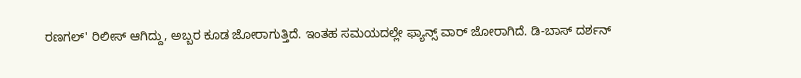ರಣಗಲ್' ರಿಲೀಸ್ ಆಗಿದ್ದು, ಅಬ್ಬರ ಕೂಡ ಜೋರಾಗುತ್ತಿದೆ. ಇಂತಹ ಸಮಯದಲ್ಲೇ ಫ್ಯಾನ್ಸ್ ವಾರ್ ಜೋರಾಗಿದೆ. ಡಿ-ಬಾಸ್ ದರ್ಶನ್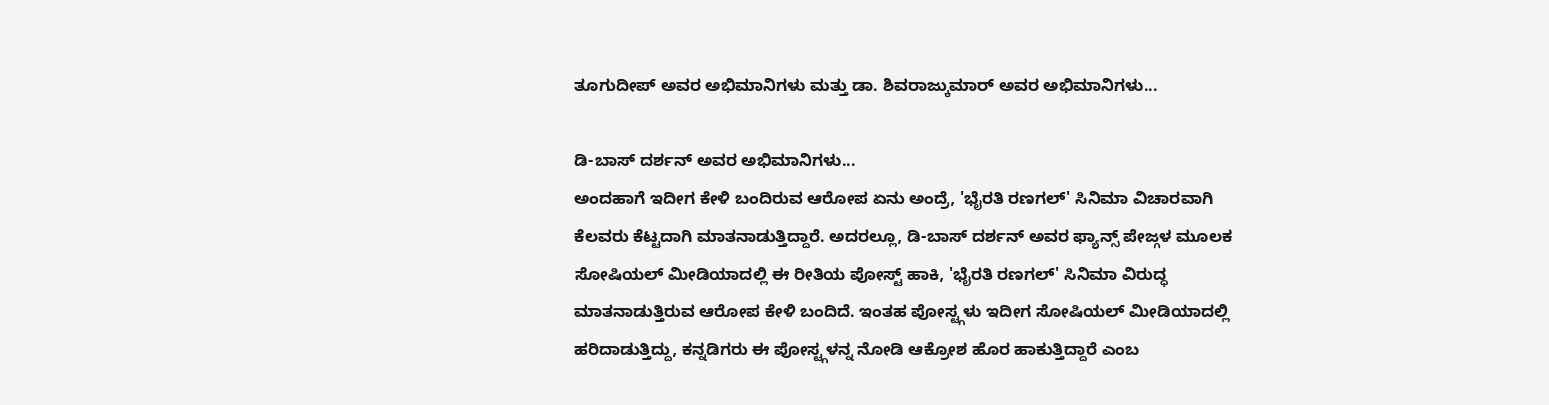ತೂಗುದೀಪ್ ಅವರ ಅಭಿಮಾನಿಗಳು ಮತ್ತು ಡಾ. ಶಿವರಾಜ್ಕುಮಾರ್ ಅವರ ಅಭಿಮಾನಿಗಳು...

ಡಿ-ಬಾಸ್ ದರ್ಶನ್ ಅವರ ಅಭಿಮಾನಿಗಳು...
ಅಂದಹಾಗೆ ಇದೀಗ ಕೇಳಿ ಬಂದಿರುವ ಆರೋಪ ಏನು ಅಂದ್ರೆ, 'ಭೈರತಿ ರಣಗಲ್' ಸಿನಿಮಾ ವಿಚಾರವಾಗಿ ಕೆಲವರು ಕೆಟ್ಟದಾಗಿ ಮಾತನಾಡುತ್ತಿದ್ದಾರೆ. ಅದರಲ್ಲೂ, ಡಿ-ಬಾಸ್ ದರ್ಶನ್ ಅವರ ಫ್ಯಾನ್ಸ್ ಪೇಜ್ಗಳ ಮೂಲಕ ಸೋಷಿಯಲ್ ಮೀಡಿಯಾದಲ್ಲಿ ಈ ರೀತಿಯ ಪೋಸ್ಟ್ ಹಾಕಿ, 'ಭೈರತಿ ರಣಗಲ್' ಸಿನಿಮಾ ವಿರುದ್ಧ ಮಾತನಾಡುತ್ತಿರುವ ಆರೋಪ ಕೇಳಿ ಬಂದಿದೆ. ಇಂತಹ ಪೋಸ್ಟ್ಗಳು ಇದೀಗ ಸೋಷಿಯಲ್ ಮೀಡಿಯಾದಲ್ಲಿ ಹರಿದಾಡುತ್ತಿದ್ದು, ಕನ್ನಡಿಗರು ಈ ಪೋಸ್ಟ್ಗಳನ್ನ ನೋಡಿ ಆಕ್ರೋಶ ಹೊರ ಹಾಕುತ್ತಿದ್ದಾರೆ ಎಂಬ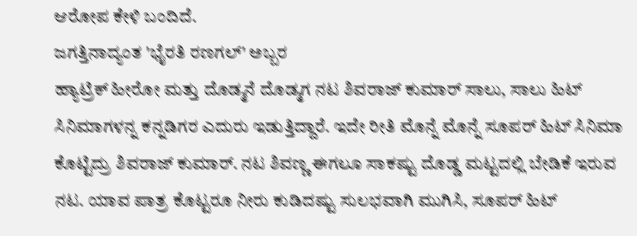ಆರೋಪ ಕೇಳಿ ಬಂದಿದೆ.
ಜಗತ್ತಿನಾದ್ಯಂತ 'ಭೈರತಿ ರಣಗಲ್' ಅಬ್ಬರ
ಹ್ಯಾಟ್ರಿಕ್ ಹೀರೋ ಮತ್ತು ದೊಡ್ಮನೆ ದೊಡ್ಮಗ ನಟ ಶಿವರಾಜ್ ಕುಮಾರ್ ಸಾಲು, ಸಾಲು ಹಿಟ್ ಸಿನಿಮಾಗಳನ್ನ ಕನ್ನಡಿಗರ ಎದುರು ಇಡುತ್ತಿದ್ದಾರೆ. ಇದೇ ರೀತಿ ಮೊನ್ನೆ ಮೊನ್ನೆ ಸೂಪರ್ ಹಿಟ್ ಸಿನಿಮಾ ಕೊಟ್ಟಿದ್ರು ಶಿವರಾಜ್ ಕುಮಾರ್. ನಟ ಶಿವಣ್ಣ ಈಗಲೂ ಸಾಕಷ್ಟು ದೊಡ್ಡ ಮಟ್ಟದಲ್ಲಿ ಬೇಡಿಕೆ ಇರುವ ನಟ. ಯಾವ ಪಾತ್ರ ಕೊಟ್ಟರೂ ನೀರು ಕುಡಿದಷ್ಟು ಸುಲಭವಾಗಿ ಮುಗಿಸಿ, ಸೂಪರ್ ಹಿಟ್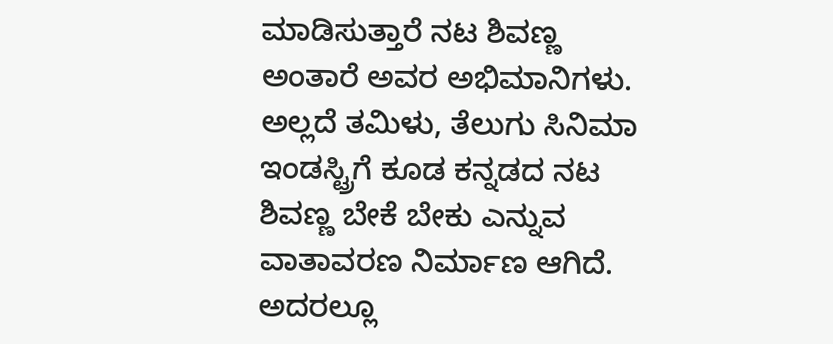ಮಾಡಿಸುತ್ತಾರೆ ನಟ ಶಿವಣ್ಣ ಅಂತಾರೆ ಅವರ ಅಭಿಮಾನಿಗಳು.
ಅಲ್ಲದೆ ತಮಿಳು, ತೆಲುಗು ಸಿನಿಮಾ ಇಂಡಸ್ಟ್ರಿಗೆ ಕೂಡ ಕನ್ನಡದ ನಟ ಶಿವಣ್ಣ ಬೇಕೆ ಬೇಕು ಎನ್ನುವ ವಾತಾವರಣ ನಿರ್ಮಾಣ ಆಗಿದೆ. ಅದರಲ್ಲೂ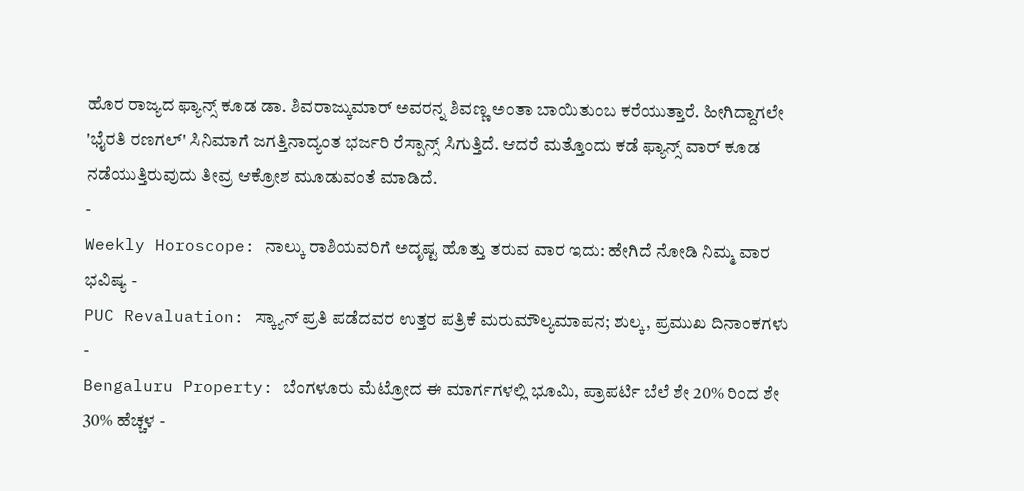ಹೊರ ರಾಜ್ಯದ ಫ್ಯಾನ್ಸ್ ಕೂಡ ಡಾ. ಶಿವರಾಜ್ಕುಮಾರ್ ಅವರನ್ನ ಶಿವಣ್ಣ ಅಂತಾ ಬಾಯಿತುಂಬ ಕರೆಯುತ್ತಾರೆ. ಹೀಗಿದ್ದಾಗಲೇ 'ಭೈರತಿ ರಣಗಲ್' ಸಿನಿಮಾಗೆ ಜಗತ್ತಿನಾದ್ಯಂತ ಭರ್ಜರಿ ರೆಸ್ಪಾನ್ಸ್ ಸಿಗುತ್ತಿದೆ. ಆದರೆ ಮತ್ತೊಂದು ಕಡೆ ಫ್ಯಾನ್ಸ್ ವಾರ್ ಕೂಡ ನಡೆಯುತ್ತಿರುವುದು ತೀವ್ರ ಆಕ್ರೋಶ ಮೂಡುವಂತೆ ಮಾಡಿದೆ.
-
Weekly Horoscope: ನಾಲ್ಕು ರಾಶಿಯವರಿಗೆ ಅದೃಷ್ಟ ಹೊತ್ತು ತರುವ ವಾರ ಇದು: ಹೇಗಿದೆ ನೋಡಿ ನಿಮ್ಮ ವಾರ ಭವಿಷ್ಯ -
PUC Revaluation: ಸ್ಕ್ಯಾನ್ ಪ್ರತಿ ಪಡೆದವರ ಉತ್ತರ ಪತ್ರಿಕೆ ಮರುಮೌಲ್ಯಮಾಪನ; ಶುಲ್ಕ, ಪ್ರಮುಖ ದಿನಾಂಕಗಳು -
Bengaluru Property: ಬೆಂಗಳೂರು ಮೆಟ್ರೋದ ಈ ಮಾರ್ಗಗಳಲ್ಲಿ ಭೂಮಿ, ಪ್ರಾಪರ್ಟಿ ಬೆಲೆ ಶೇ 20% ರಿಂದ ಶೇ 30% ಹೆಚ್ಚಳ -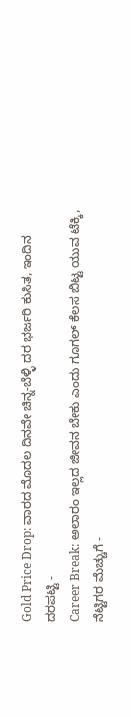Gold Price Drop: ವಾರದ ಮೊದಲ ದಿನವೇ ಚಿನ್ನ-ಬೆಳ್ಳಿ ದರ ಭರ್ಜರಿ ಕುಸಿತ, ಇಂದಿನ ದರಪಟ್ಟಿ -
Career Break: ಅಲಾರಂ ಇಲ್ಲದ ಜೀವನ ಬೇಕು ಎಂದು ಗೂಗಲ್ ಕೆಲಸ ಬಿಟ್ಟ ಯುವ ಟೆಕ್ಕಿ, ನೆಟ್ಟಿಗರ ಮೆಚ್ಚುಗೆ -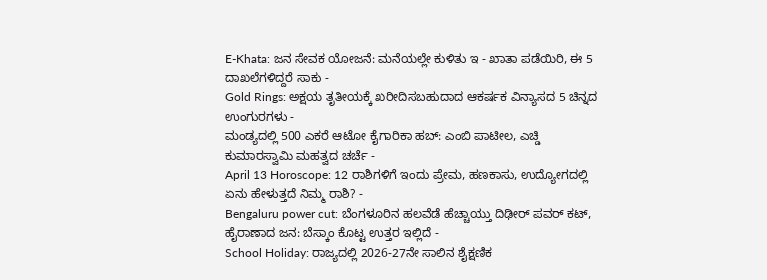E-Khata: ಜನ ಸೇವಕ ಯೋಜನೆ: ಮನೆಯಲ್ಲೇ ಕುಳಿತು ಇ - ಖಾತಾ ಪಡೆಯಿರಿ, ಈ 5 ದಾಖಲೆಗಳಿದ್ದರೆ ಸಾಕು -
Gold Rings: ಅಕ್ಷಯ ತೃತೀಯಕ್ಕೆ ಖರೀದಿಸಬಹುದಾದ ಆಕರ್ಷಕ ವಿನ್ಯಾಸದ 5 ಚಿನ್ನದ ಉಂಗುರಗಳು -
ಮಂಡ್ಯದಲ್ಲಿ 500 ಎಕರೆ ಆಟೋ ಕೈಗಾರಿಕಾ ಹಬ್: ಎಂಬಿ ಪಾಟೀಲ, ಎಚ್ಡಿ ಕುಮಾರಸ್ವಾಮಿ ಮಹತ್ವದ ಚರ್ಚೆ -
April 13 Horoscope: 12 ರಾಶಿಗಳಿಗೆ ಇಂದು ಪ್ರೇಮ, ಹಣಕಾಸು, ಉದ್ಯೋಗದಲ್ಲಿ ಏನು ಹೇಳುತ್ತದೆ ನಿಮ್ಮ ರಾಶಿ? -
Bengaluru power cut: ಬೆಂಗಳೂರಿನ ಹಲವೆಡೆ ಹೆಚ್ಚಾಯ್ತು ದಿಢೀರ್ ಪವರ್ ಕಟ್, ಹೈರಾಣಾದ ಜನ: ಬೆಸ್ಕಾಂ ಕೊಟ್ಟ ಉತ್ತರ ಇಲ್ಲಿದೆ -
School Holiday: ರಾಜ್ಯದಲ್ಲಿ 2026-27ನೇ ಸಾಲಿನ ಶೈಕ್ಷಣಿಕ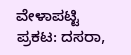ವೇಳಾಪಟ್ಟಿ ಪ್ರಕಟ: ದಸರಾ,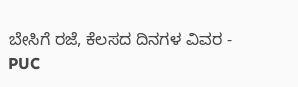ಬೇಸಿಗೆ ರಜೆ, ಕೆಲಸದ ದಿನಗಳ ವಿವರ -
PUC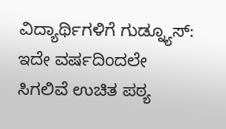ವಿದ್ಯಾರ್ಥಿಗಳಿಗೆ ಗುಡ್ನ್ಯೂಸ್: ಇದೇ ವರ್ಷದಿಂದಲೇ ಸಿಗಲಿವೆ ಉಚಿತ ಪಠ್ಯ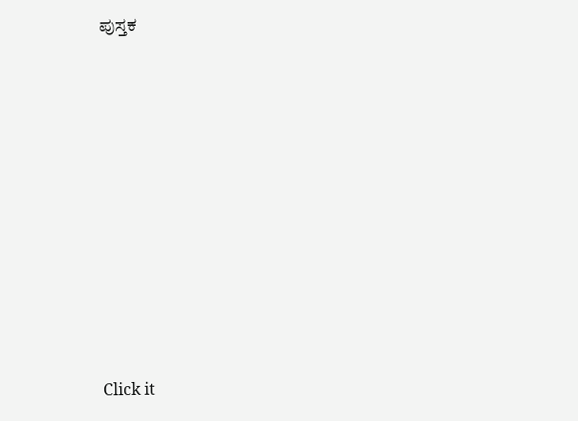ಪುಸ್ತಕ












Click it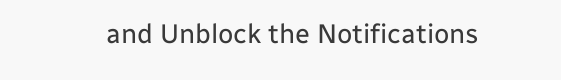and Unblock the Notifications